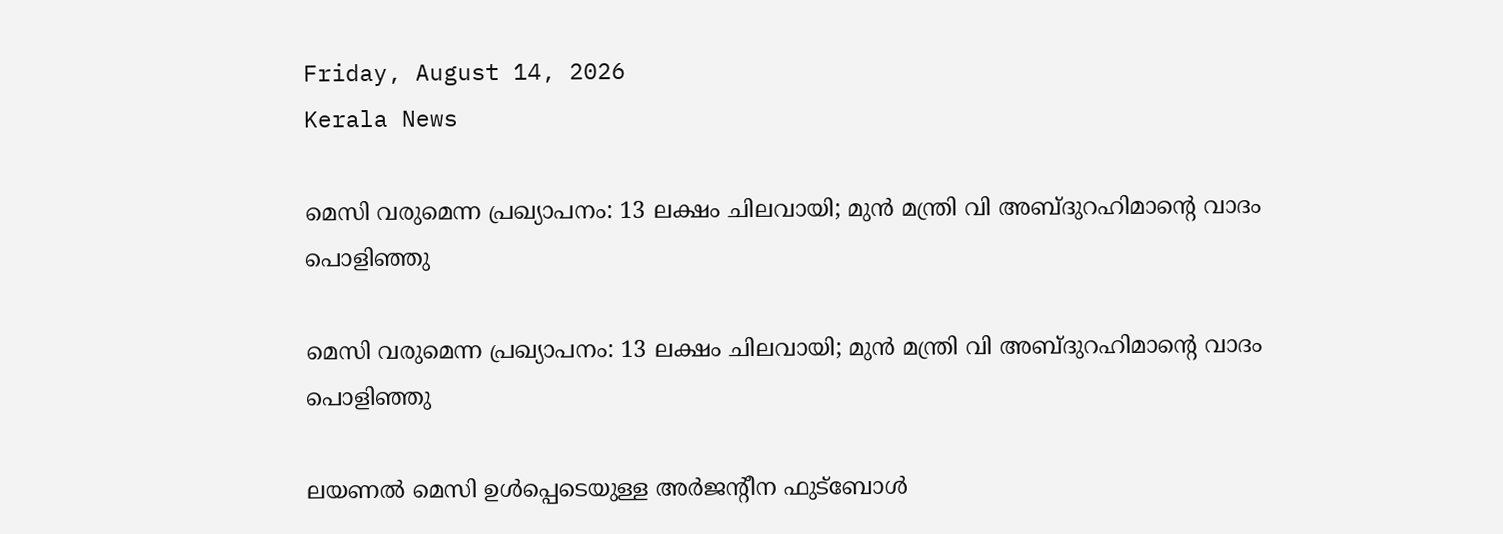Friday, August 14, 2026
Kerala News

മെസി വരുമെന്ന പ്രഖ്യാപനം: 13 ലക്ഷം ചിലവായി; മുന്‍ മന്ത്രി വി അബ്ദുറഹിമാന്റെ വാദം പൊളിഞ്ഞു

മെസി വരുമെന്ന പ്രഖ്യാപനം: 13 ലക്ഷം ചിലവായി; മുന്‍ മന്ത്രി വി അബ്ദുറഹിമാന്റെ വാദം പൊളിഞ്ഞു

ലയണല്‍ മെസി ഉള്‍പ്പെടെയുള്ള അര്‍ജന്റീന ഫുട്‌ബോള്‍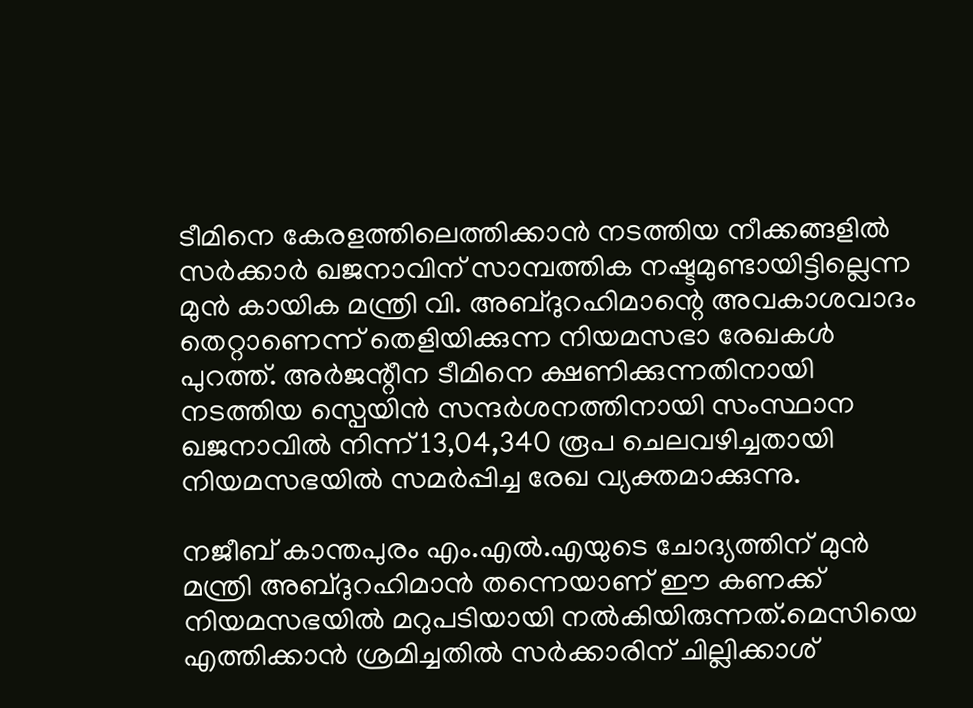ടീമിനെ കേരളത്തിലെത്തിക്കാന്‍ നടത്തിയ നീക്കങ്ങളില്‍ സര്‍ക്കാര്‍ ഖജനാവിന് സാമ്പത്തിക നഷ്ടമുണ്ടായിട്ടില്ലെന്ന മുന്‍ കായിക മന്ത്രി വി. അബ്ദുറഹിമാന്റെ അവകാശവാദം തെറ്റാണെന്ന് തെളിയിക്കുന്ന നിയമസഭാ രേഖകള്‍ പുറത്ത്. അര്‍ജന്റീന ടീമിനെ ക്ഷണിക്കുന്നതിനായി നടത്തിയ സ്പെയിന്‍ സന്ദര്‍ശനത്തിനായി സംസ്ഥാന ഖജനാവില്‍ നിന്ന് 13,04,340 രൂപ ചെലവഴിച്ചതായി നിയമസഭയില്‍ സമര്‍പ്പിച്ച രേഖ വ്യക്തമാക്കുന്നു.

നജീബ് കാന്തപുരം എം.എല്‍.എയുടെ ചോദ്യത്തിന് മുന്‍ മന്ത്രി അബ്ദുറഹിമാന്‍ തന്നെയാണ് ഈ കണക്ക് നിയമസഭയില്‍ മറുപടിയായി നല്‍കിയിരുന്നത്.മെസിയെ എത്തിക്കാന്‍ ശ്രമിച്ചതില്‍ സര്‍ക്കാരിന് ചില്ലിക്കാശ്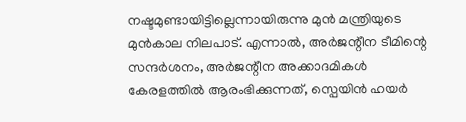നഷ്ടമുണ്ടായിട്ടില്ലെന്നായിരുന്നു മുന്‍ മന്ത്രിയുടെ മുന്‍കാല നിലപാട്. എന്നാല്‍, അര്‍ജന്റീന ടീമിന്റെ സന്ദര്‍ശനം, അര്‍ജന്റീന അക്കാദമികള്‍ കേരളത്തില്‍ ആരംഭിക്കുന്നത്, സ്പെയിന്‍ ഹയര്‍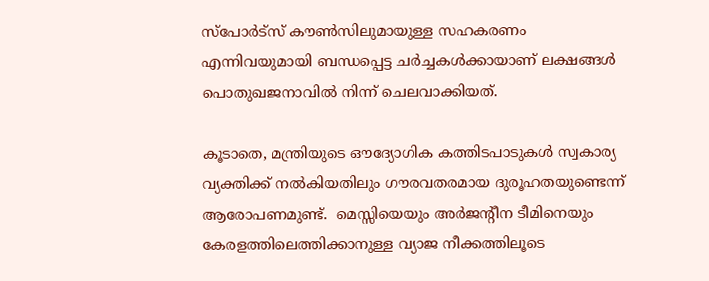സ്പോര്‍ട്സ് കൗണ്‍സിലുമായുള്ള സഹകരണം എന്നിവയുമായി ബന്ധപ്പെട്ട ചര്‍ച്ചകള്‍ക്കായാണ് ലക്ഷങ്ങള്‍ പൊതുഖജനാവില്‍ നിന്ന് ചെലവാക്കിയത്.

കൂടാതെ, മന്ത്രിയുടെ ഔദ്യോഗിക കത്തിടപാടുകള്‍ സ്വകാര്യ വ്യക്തിക്ക് നല്‍കിയതിലും ഗൗരവതരമായ ദുരൂഹതയുണ്ടെന്ന് ആരോപണമുണ്ട്.  മെസ്സിയെയും അര്‍ജന്റീന ടീമിനെയും കേരളത്തിലെത്തിക്കാനുള്ള വ്യാജ നീക്കത്തിലൂടെ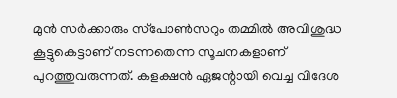മുന്‍ സര്‍ക്കാരും സ്‌പോണ്‍സറും തമ്മില്‍ അവിശുദ്ധ കൂട്ടുകെട്ടാണ് നടന്നതെന്ന സൂചനകളാണ് പുറത്തുവരുന്നത്. കളക്ഷന്‍ ഏജന്റായി വെച്ച വിദേശ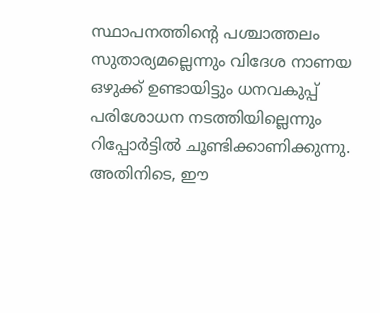സ്ഥാപനത്തിന്റെ പശ്ചാത്തലം സുതാര്യമല്ലെന്നും വിദേശ നാണയ ഒഴുക്ക് ഉണ്ടായിട്ടും ധനവകുപ്പ് പരിശോധന നടത്തിയില്ലെന്നും റിപ്പോര്‍ട്ടില്‍ ചൂണ്ടിക്കാണിക്കുന്നു. അതിനിടെ, ഈ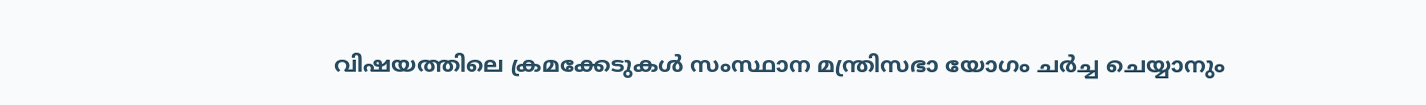വിഷയത്തിലെ ക്രമക്കേടുകള്‍ സംസ്ഥാന മന്ത്രിസഭാ യോഗം ചര്‍ച്ച ചെയ്യാനും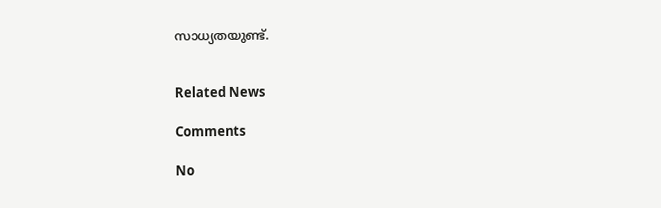സാധ്യതയുണ്ട്.


Related News

Comments

No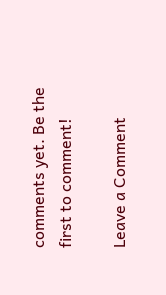comments yet. Be the first to comment!

Leave a Comment